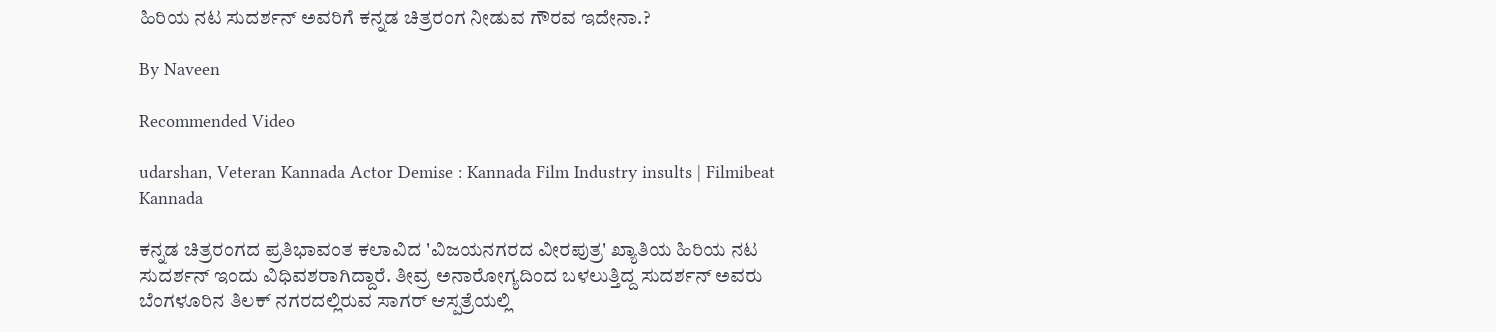ಹಿರಿಯ ನಟ ಸುದರ್ಶನ್ ಅವರಿಗೆ ಕನ್ನಡ ಚಿತ್ರರಂಗ ನೀಡುವ ಗೌರವ ಇದೇನಾ.?

By Naveen

Recommended Video

udarshan, Veteran Kannada Actor Demise : Kannada Film Industry insults | Filmibeat Kannada

ಕನ್ನಡ ಚಿತ್ರರಂಗದ ಪ್ರತಿಭಾವಂತ ಕಲಾವಿದ 'ವಿಜಯನಗರದ ವೀರಪುತ್ರ' ಖ್ಯಾತಿಯ ಹಿರಿಯ ನಟ ಸುದರ್ಶನ್ ಇಂದು ವಿಧಿವಶರಾಗಿದ್ದಾರೆ. ತೀವ್ರ ಅನಾರೋಗ್ಯದಿಂದ ಬಳಲುತ್ತಿದ್ದ ಸುದರ್ಶನ್ ಅವರು ಬೆಂಗಳೂರಿನ ತಿಲಕ್ ನಗರದಲ್ಲಿರುವ ಸಾಗರ್ ಆಸ್ಪತ್ರೆಯಲ್ಲಿ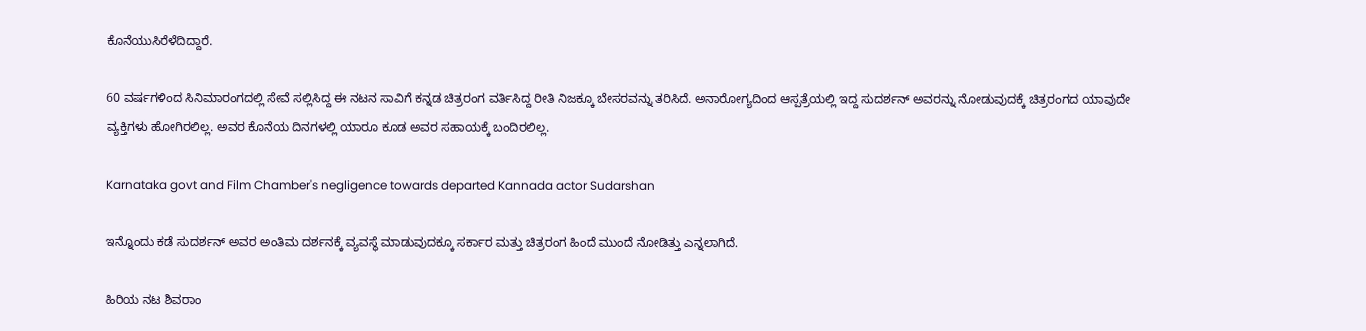ಕೊನೆಯುಸಿರೆಳೆದಿದ್ದಾರೆ.

60 ವರ್ಷಗಳಿಂದ ಸಿನಿಮಾರಂಗದಲ್ಲಿ ಸೇವೆ ಸಲ್ಲಿಸಿದ್ದ ಈ ನಟನ ಸಾವಿಗೆ ಕನ್ನಡ ಚಿತ್ರರಂಗ ವರ್ತಿಸಿದ್ದ ರೀತಿ ನಿಜಕ್ಕೂ ಬೇಸರವನ್ನು ತರಿಸಿದೆ. ಅನಾರೋಗ್ಯದಿಂದ ಆಸ್ಪತ್ರೆಯಲ್ಲಿ ಇದ್ದ ಸುದರ್ಶನ್ ಅವರನ್ನು ನೋಡುವುದಕ್ಕೆ ಚಿತ್ರರಂಗದ ಯಾವುದೇ ವ್ಯಕ್ತಿಗಳು ಹೋಗಿರಲಿಲ್ಲ. ಅವರ ಕೊನೆಯ ದಿನಗಳಲ್ಲಿ ಯಾರೂ ಕೂಡ ಅವರ ಸಹಾಯಕ್ಕೆ ಬಂದಿರಲಿಲ್ಲ.

Karnataka govt and Film Chamber's negligence towards departed Kannada actor Sudarshan

ಇನ್ನೊಂದು ಕಡೆ ಸುದರ್ಶನ್ ಅವರ ಅಂತಿಮ ದರ್ಶನಕ್ಕೆ ವ್ಯವಸ್ಥೆ ಮಾಡುವುದಕ್ಕೂ ಸರ್ಕಾರ ಮತ್ತು ಚಿತ್ರರಂಗ ಹಿಂದೆ ಮುಂದೆ ನೋಡಿತ್ತು ಎನ್ನಲಾಗಿದೆ.

ಹಿರಿಯ ನಟ ಶಿವರಾಂ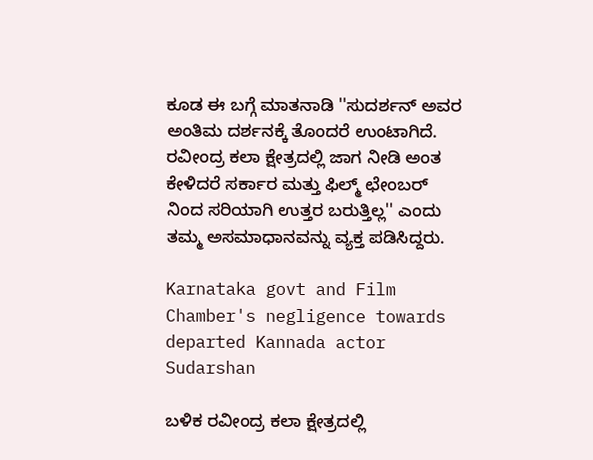ಕೂಡ ಈ ಬಗ್ಗೆ ಮಾತನಾಡಿ ''ಸುದರ್ಶನ್ ಅವರ ಅಂತಿಮ ದರ್ಶನಕ್ಕೆ ತೊಂದರೆ ಉಂಟಾಗಿದೆ. ರವೀಂದ್ರ ಕಲಾ ಕ್ಷೇತ್ರದಲ್ಲಿ ಜಾಗ ನೀಡಿ ಅಂತ ಕೇಳಿದರೆ ಸರ್ಕಾರ ಮತ್ತು ಫಿಲ್ಮ್ ಛೇಂಬರ್ ನಿಂದ ಸರಿಯಾಗಿ ಉತ್ತರ ಬರುತ್ತಿಲ್ಲ'' ಎಂದು ತಮ್ಮ ಅಸಮಾಧಾನವನ್ನು ವ್ಯಕ್ತ ಪಡಿಸಿದ್ದರು.

Karnataka govt and Film Chamber's negligence towards departed Kannada actor Sudarshan

ಬಳಿಕ ರವೀಂದ್ರ ಕಲಾ ಕ್ಷೇತ್ರದಲ್ಲಿ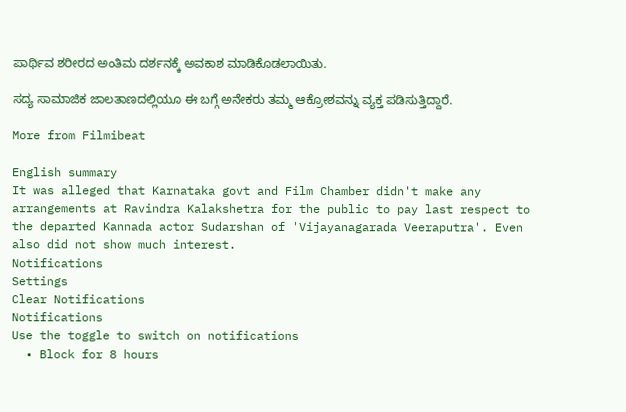ಪಾರ್ಥಿವ ಶರೀರದ ಅಂತಿಮ ದರ್ಶನಕ್ಕೆ ಅವಕಾಶ ಮಾಡಿಕೊಡಲಾಯಿತು.

ಸದ್ಯ ಸಾಮಾಜಿಕ ಜಾಲತಾಣದಲ್ಲಿಯೂ ಈ ಬಗ್ಗೆ ಅನೇಕರು ತಮ್ಮ ಆಕ್ರೋಶವನ್ನು ವ್ಯಕ್ತ ಪಡಿಸುತ್ತಿದ್ದಾರೆ.

More from Filmibeat

English summary
It was alleged that Karnataka govt and Film Chamber didn't make any arrangements at Ravindra Kalakshetra for the public to pay last respect to the departed Kannada actor Sudarshan of 'Vijayanagarada Veeraputra'. Even also did not show much interest.
Notifications
Settings
Clear Notifications
Notifications
Use the toggle to switch on notifications
  • Block for 8 hours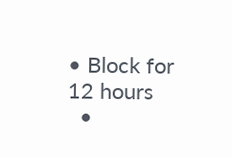• Block for 12 hours
  •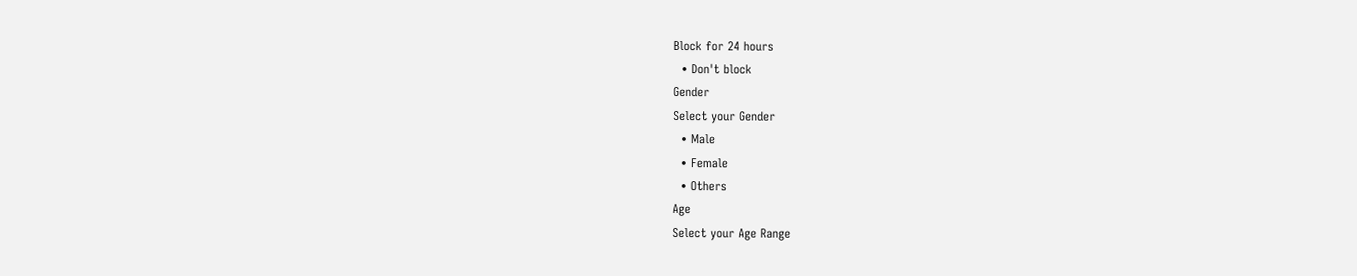Block for 24 hours
  • Don't block
Gender
Select your Gender
  • Male
  • Female
  • Others
Age
Select your Age Range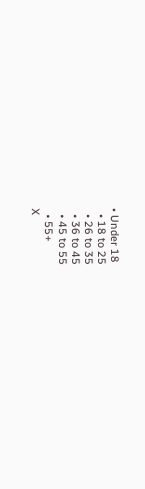• Under 18
  • 18 to 25
  • 26 to 35
  • 36 to 45
  • 45 to 55
  • 55+
X